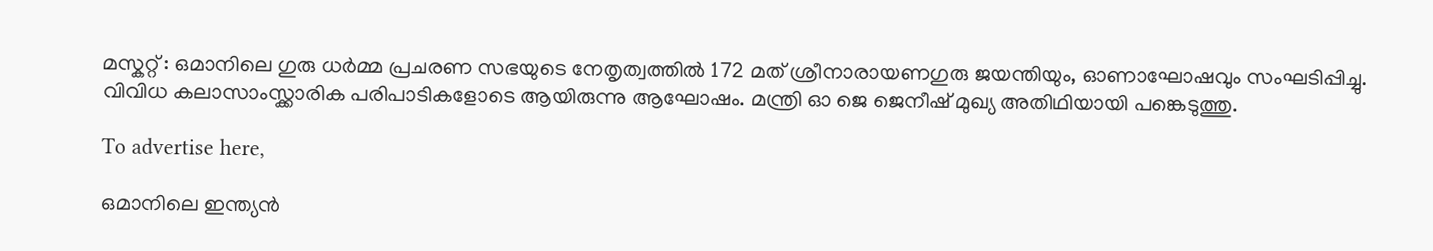മസ്കറ്റ് : ഒമാനിലെ ഗുരു ധർമ്മ പ്രചരണ സഭയുടെ നേതൃത്വത്തിൽ 172 മത് ശ്രീനാരായണഗുരു ജയന്തിയും, ഓണാഘോഷവും സംഘടിപ്പിച്ചു. വിവിധ കലാസാംസ്ക്കാരിക പരിപാടികളോടെ ആയിരുന്നു ആഘോഷം. മന്ത്രി ഓ ജെ ജെനീഷ് മുഖ്യ അതിഥിയായി പങ്കെടുത്തു.

To advertise here,

ഒമാനിലെ ഇന്ത്യൻ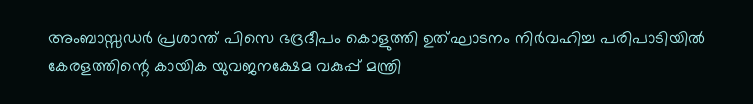അംബാസ്സഡർ പ്രശാന്ത് പിസെ ഭദ്രദീപം കൊളുത്തി ഉത്ഘാടനം നിർവഹിച്ച പരിപാടിയിൽ കേരളത്തിന്റെ കായിക യുവജനക്ഷേമ വകുപ്പ് മന്ത്രി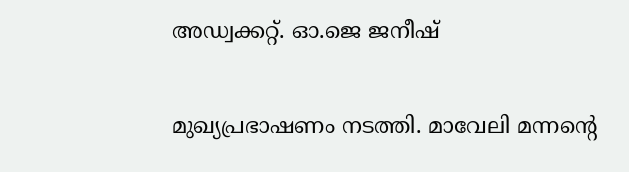അഡ്വക്കറ്റ്. ഓ.ജെ ജനീഷ്

മുഖ്യപ്രഭാഷണം നടത്തി. മാവേലി മന്നന്റെ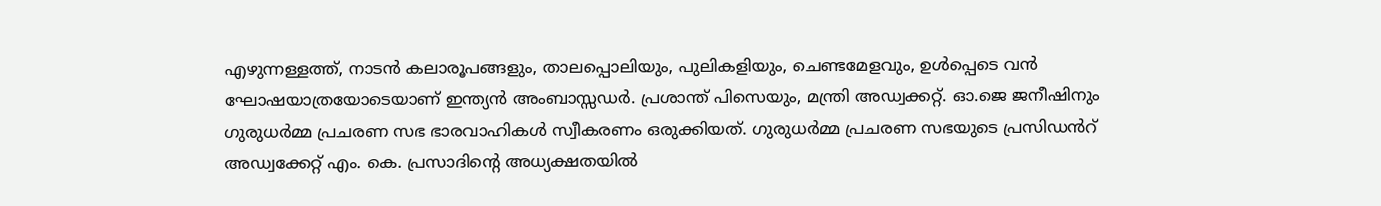എഴുന്നള്ളത്ത്, നാടൻ കലാരൂപങ്ങളും, താലപ്പൊലിയും, പുലികളിയും, ചെണ്ടമേളവും, ഉൾപ്പെടെ വൻ ഘോഷയാത്രയോടെയാണ് ഇന്ത്യൻ അംബാസ്സഡർ. പ്രശാന്ത് പിസെയും, മന്ത്രി അഡ്വക്കറ്റ്. ഓ.ജെ ജനീഷിനും ഗുരുധർമ്മ പ്രചരണ സഭ ഭാരവാഹികൾ സ്വീകരണം ഒരുക്കിയത്. ഗുരുധർമ്മ പ്രചരണ സഭയുടെ പ്രസിഡൻറ് അഡ്വക്കേറ്റ് എം. കെ. പ്രസാദിന്റെ അധ്യക്ഷതയിൽ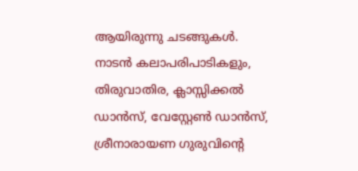ആയിരുന്നു ചടങ്ങുകൾ. നാടൻ കലാപരിപാടികളും, തിരുവാതിര, ക്ലാസ്സിക്കൽ ഡാൻസ്, വേസ്റ്റേൺ ഡാൻസ്, ശ്രീനാരായണ ഗുരുവിന്റെ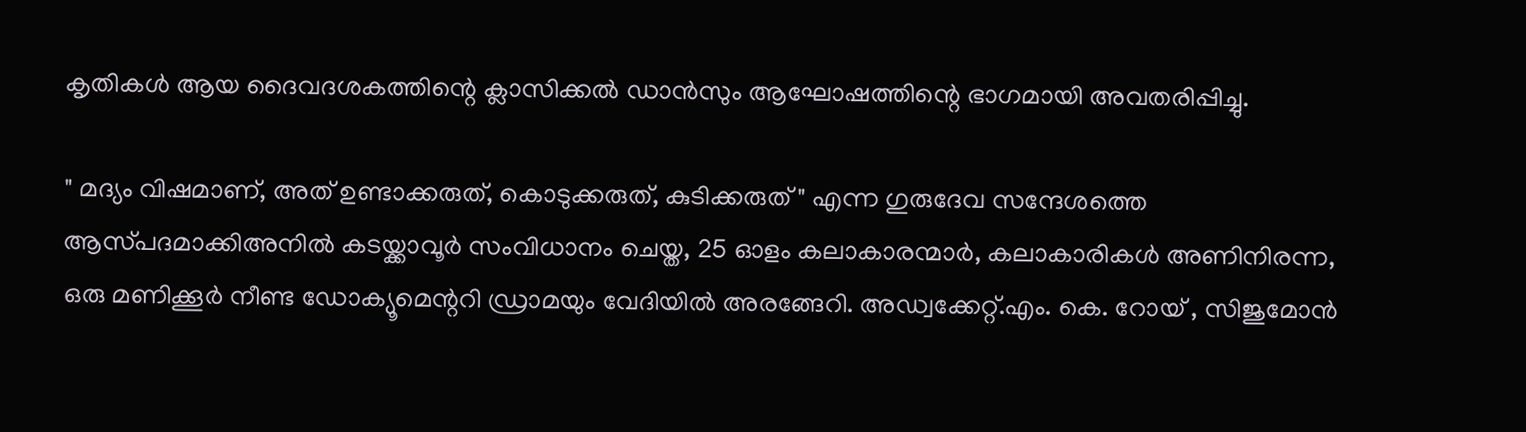കൃതികൾ ആയ ദൈവദശകത്തിന്റെ ക്ലാസിക്കൽ ഡാൻസും ആഘോഷത്തിന്റെ ഭാഗമായി അവതരിപ്പിച്ചു.

" മദ്യം വിഷമാണ്, അത് ഉണ്ടാക്കരുത്, കൊടുക്കരുത്, കുടിക്കരുത് " എന്ന ഗുരുദേവ സന്ദേശത്തെ ആസ്‌പദമാക്കിഅനിൽ കടയ്ക്കാവൂർ സംവിധാനം ചെയ്ത, 25 ഓളം കലാകാരന്മാർ, കലാകാരികൾ അണിനിരന്ന, ഒരു മണിക്കൂർ നീണ്ട ഡോക്യൂമെന്ററി ഡ്രാമയും വേദിയിൽ അരങ്ങേറി. അഡ്വക്കേറ്റ്.എം. കെ. റോയ് , സിജുമോൻ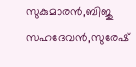സുകുമാരൻ,ബിജു സഹദേവൻ,സുരേഷ്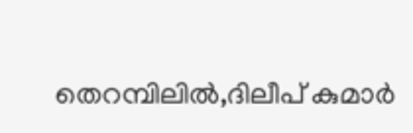തെറമ്പിലിൽ,ദിലീപ് കുമാർ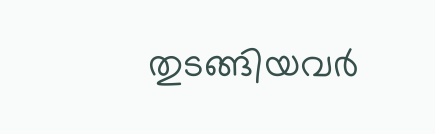തുടങ്ങിയവർ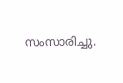സംസാരിച്ചു.